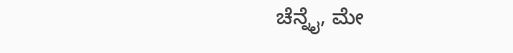ಚೆನ್ನೈ, ಮೇ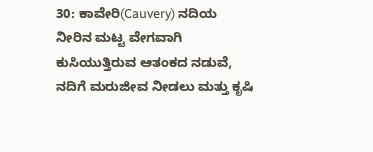30: ಕಾವೇರಿ(Cauvery) ನದಿಯ ನೀರಿನ ಮಟ್ಟ ವೇಗವಾಗಿ ಕುಸಿಯುತ್ತಿರುವ ಆತಂಕದ ನಡುವೆ, ನದಿಗೆ ಮರುಜೀವ ನೀಡಲು ಮತ್ತು ಕೃಷಿ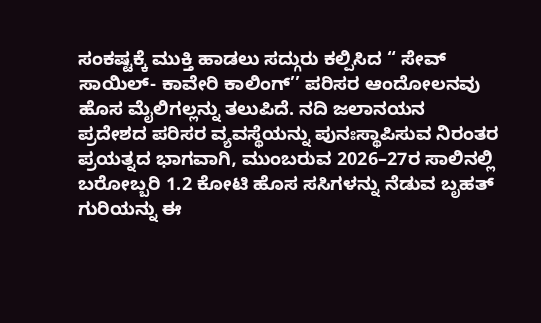ಸಂಕಷ್ಟಕ್ಕೆ ಮುಕ್ತಿ ಹಾಡಲು ಸದ್ಗುರು ಕಲ್ಪಿಸಿದ “ ಸೇವ್ ಸಾಯಿಲ್- ಕಾವೇರಿ ಕಾಲಿಂಗ್’’ ಪರಿಸರ ಆಂದೋಲನವು ಹೊಸ ಮೈಲಿಗಲ್ಲನ್ನು ತಲುಪಿದೆ. ನದಿ ಜಲಾನಯನ ಪ್ರದೇಶದ ಪರಿಸರ ವ್ಯವಸ್ಥೆಯನ್ನು ಪುನಃಸ್ಥಾಪಿಸುವ ನಿರಂತರ ಪ್ರಯತ್ನದ ಭಾಗವಾಗಿ, ಮುಂಬರುವ 2026–27ರ ಸಾಲಿನಲ್ಲಿ ಬರೋಬ್ಬರಿ 1.2 ಕೋಟಿ ಹೊಸ ಸಸಿಗಳನ್ನು ನೆಡುವ ಬೃಹತ್ ಗುರಿಯನ್ನು ಈ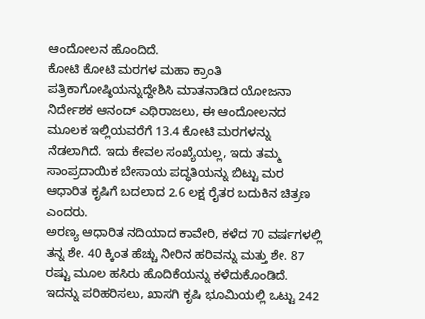ಆಂದೋಲನ ಹೊಂದಿದೆ.
ಕೋಟಿ ಕೋಟಿ ಮರಗಳ ಮಹಾ ಕ್ರಾಂತಿ
ಪತ್ರಿಕಾಗೋಷ್ಠಿಯನ್ನುದ್ದೇಶಿಸಿ ಮಾತನಾಡಿದ ಯೋಜನಾ ನಿರ್ದೇಶಕ ಆನಂದ್ ಎಥಿರಾಜಲು, ಈ ಆಂದೋಲನದ ಮೂಲಕ ಇಲ್ಲಿಯವರೆಗೆ 13.4 ಕೋಟಿ ಮರಗಳನ್ನು ನೆಡಲಾಗಿದೆ. ಇದು ಕೇವಲ ಸಂಖ್ಯೆಯಲ್ಲ, ಇದು ತಮ್ಮ ಸಾಂಪ್ರದಾಯಿಕ ಬೇಸಾಯ ಪದ್ಧತಿಯನ್ನು ಬಿಟ್ಟು ಮರ ಆಧಾರಿತ ಕೃಷಿಗೆ ಬದಲಾದ 2.6 ಲಕ್ಷ ರೈತರ ಬದುಕಿನ ಚಿತ್ರಣ ಎಂದರು.
ಅರಣ್ಯ ಆಧಾರಿತ ನದಿಯಾದ ಕಾವೇರಿ, ಕಳೆದ 70 ವರ್ಷಗಳಲ್ಲಿ ತನ್ನ ಶೇ. 40 ಕ್ಕಿಂತ ಹೆಚ್ಚು ನೀರಿನ ಹರಿವನ್ನು ಮತ್ತು ಶೇ. 87 ರಷ್ಟು ಮೂಲ ಹಸಿರು ಹೊದಿಕೆಯನ್ನು ಕಳೆದುಕೊಂಡಿದೆ. ಇದನ್ನು ಪರಿಹರಿಸಲು, ಖಾಸಗಿ ಕೃಷಿ ಭೂಮಿಯಲ್ಲಿ ಒಟ್ಟು 242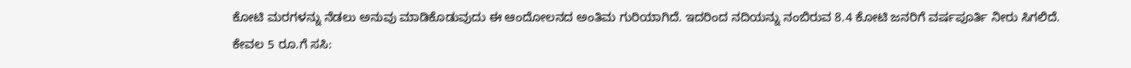ಕೋಟಿ ಮರಗಳನ್ನು ನೆಡಲು ಅನುವು ಮಾಡಿಕೊಡುವುದು ಈ ಆಂದೋಲನದ ಅಂತಿಮ ಗುರಿಯಾಗಿದೆ. ಇದರಿಂದ ನದಿಯನ್ನು ನಂಬಿರುವ 8.4 ಕೋಟಿ ಜನರಿಗೆ ವರ್ಷಪೂರ್ತಿ ನೀರು ಸಿಗಲಿದೆ.
ಕೇವಲ 5 ರೂ.ಗೆ ಸಸಿ: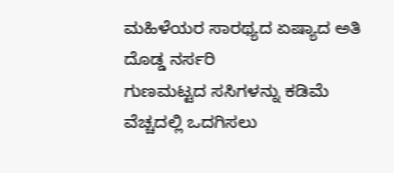ಮಹಿಳೆಯರ ಸಾರಥ್ಯದ ಏಷ್ಯಾದ ಅತಿ ದೊಡ್ಡ ನರ್ಸರಿ
ಗುಣಮಟ್ಟದ ಸಸಿಗಳನ್ನು ಕಡಿಮೆ ವೆಚ್ಚದಲ್ಲಿ ಒದಗಿಸಲು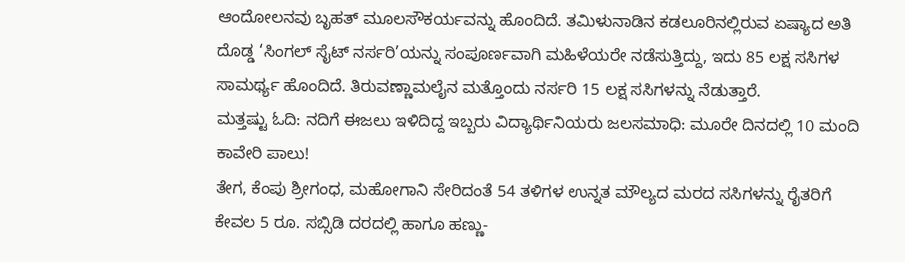ಆಂದೋಲನವು ಬೃಹತ್ ಮೂಲಸೌಕರ್ಯವನ್ನು ಹೊಂದಿದೆ. ತಮಿಳುನಾಡಿನ ಕಡಲೂರಿನಲ್ಲಿರುವ ಏಷ್ಯಾದ ಅತಿ ದೊಡ್ಡ ‘ಸಿಂಗಲ್ ಸೈಟ್ ನರ್ಸರಿ’ಯನ್ನು ಸಂಪೂರ್ಣವಾಗಿ ಮಹಿಳೆಯರೇ ನಡೆಸುತ್ತಿದ್ದು, ಇದು 85 ಲಕ್ಷ ಸಸಿಗಳ ಸಾಮರ್ಥ್ಯ ಹೊಂದಿದೆ. ತಿರುವಣ್ಣಾಮಲೈನ ಮತ್ತೊಂದು ನರ್ಸರಿ 15 ಲಕ್ಷ ಸಸಿಗಳನ್ನು ನೆಡುತ್ತಾರೆ.
ಮತ್ತಷ್ಟು ಓದಿ: ನದಿಗೆ ಈಜಲು ಇಳಿದಿದ್ದ ಇಬ್ಬರು ವಿದ್ಯಾರ್ಥಿನಿಯರು ಜಲಸಮಾಧಿ: ಮೂರೇ ದಿನದಲ್ಲಿ 10 ಮಂದಿ ಕಾವೇರಿ ಪಾಲು!
ತೇಗ, ಕೆಂಪು ಶ್ರೀಗಂಧ, ಮಹೋಗಾನಿ ಸೇರಿದಂತೆ 54 ತಳಿಗಳ ಉನ್ನತ ಮೌಲ್ಯದ ಮರದ ಸಸಿಗಳನ್ನು ರೈತರಿಗೆ ಕೇವಲ 5 ರೂ. ಸಬ್ಸಿಡಿ ದರದಲ್ಲಿ ಹಾಗೂ ಹಣ್ಣು-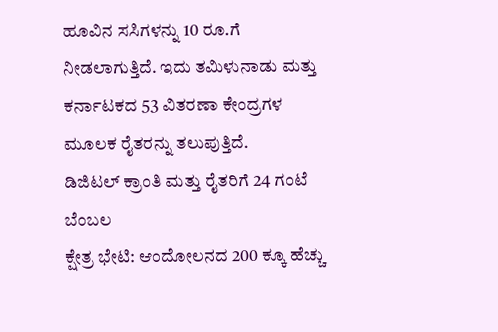ಹೂವಿನ ಸಸಿಗಳನ್ನು 10 ರೂ.ಗೆ ನೀಡಲಾಗುತ್ತಿದೆ. ಇದು ತಮಿಳುನಾಡು ಮತ್ತು ಕರ್ನಾಟಕದ 53 ವಿತರಣಾ ಕೇಂದ್ರಗಳ ಮೂಲಕ ರೈತರನ್ನು ತಲುಪುತ್ತಿದೆ.
ಡಿಜಿಟಲ್ ಕ್ರಾಂತಿ ಮತ್ತು ರೈತರಿಗೆ 24 ಗಂಟೆ ಬೆಂಬಲ
ಕ್ಷೇತ್ರ ಭೇಟಿ: ಆಂದೋಲನದ 200 ಕ್ಕೂ ಹೆಚ್ಚು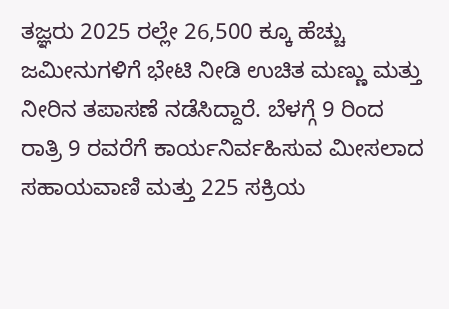ತಜ್ಞರು 2025 ರಲ್ಲೇ 26,500 ಕ್ಕೂ ಹೆಚ್ಚು ಜಮೀನುಗಳಿಗೆ ಭೇಟಿ ನೀಡಿ ಉಚಿತ ಮಣ್ಣು ಮತ್ತು ನೀರಿನ ತಪಾಸಣೆ ನಡೆಸಿದ್ದಾರೆ. ಬೆಳಗ್ಗೆ 9 ರಿಂದ ರಾತ್ರಿ 9 ರವರೆಗೆ ಕಾರ್ಯನಿರ್ವಹಿಸುವ ಮೀಸಲಾದ ಸಹಾಯವಾಣಿ ಮತ್ತು 225 ಸಕ್ರಿಯ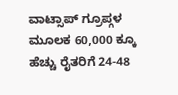ವಾಟ್ಸಾಪ್ ಗ್ರೂಪ್ಗಳ ಮೂಲಕ 60,000 ಕ್ಕೂ ಹೆಚ್ಚು ರೈತರಿಗೆ 24-48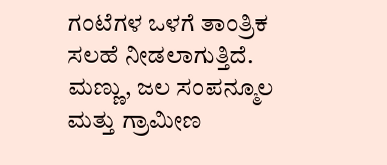ಗಂಟೆಗಳ ಒಳಗೆ ತಾಂತ್ರಿಕ ಸಲಹೆ ನೀಡಲಾಗುತ್ತಿದೆ. ಮಣ್ಣು, ಜಲ ಸಂಪನ್ಮೂಲ ಮತ್ತು ಗ್ರಾಮೀಣ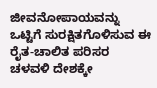ಜೀವನೋಪಾಯವನ್ನು ಒಟ್ಟಿಗೆ ಸುರಕ್ಷಿತಗೊಳಿಸುವ ಈ ರೈತ-ಚಾಲಿತ ಪರಿಸರ ಚಳವಳಿ ದೇಶಕ್ಕೇ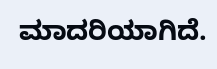ಮಾದರಿಯಾಗಿದೆ.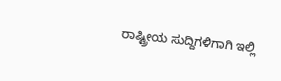ರಾಷ್ಟ್ರೀಯ ಸುದ್ದಿಗಳಿಗಾಗಿ ಇಲ್ಲಿ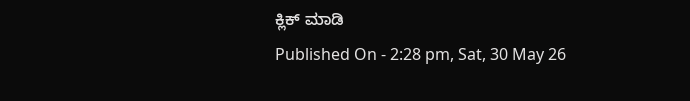ಕ್ಲಿಕ್ ಮಾಡಿ
Published On - 2:28 pm, Sat, 30 May 26